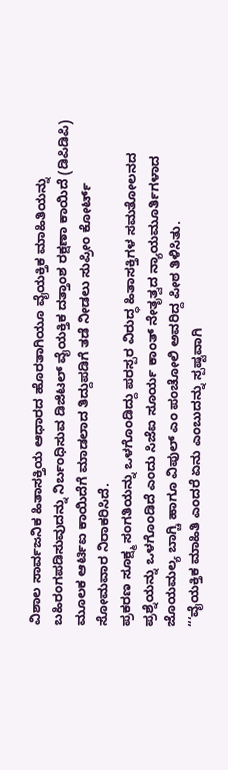ವಿಶಾಲ ಸಾರ್ವಜನಿಕ ಹಿತಾಸಕ್ತಿಯ ಆಧಾರದ ಹೊರತಾಗಿಯೂ ವೈಯಕ್ತಿಕ ಮಾಹಿತಿಯನ್ನು ಬಹಿರಂಗಪಡಿಸುವುದನ್ನು ನಿರ್ಬಂಧಿಸುವ ಡಿಜಿಟಲ್ ವೈಯಕ್ತಿಕ ದತ್ತಾಂಶ ರಕ್ಷಣಾ ಕಾಯಿದೆ (ಡಿಪಿಡಿಪಿ) ಮೂಲಕ ಆರ್ಟಿಐ ಕಾಯಿದೆಗೆ ಮಾಡಲಾದ ತಿದ್ದುಪಡಿಗೆ ತಡೆ ನೀಡಲು ಸುಪ್ರೀಂ ಕೋರ್ಟ್ ಸೋಮವಾರ ನಿರಾಕರಿಸಿದೆ.
ಪ್ರಕರಣ ಸೂಕ್ಷ್ಮ ಸಂಗತಿಯನ್ನು ಒಳಗೊಂಡಿದ್ದು ಪರಸ್ಪರ ವಿರುದ್ಧ ಹಿತಾಸಕ್ತಿಗಳ ಸಮತೋಲನದ ಪ್ರಶ್ನೆಯನ್ನು ಒಳಗೊಂಡಿದೆ ಎಂದು ಸಿಜೆಐ ಸೂರ್ಯ ಕಾಂತ್ ನೇತೃತ್ವದ ನ್ಯಾಯಮೂರ್ತಿಗಳಾದ ಜೊಯಮಲ್ಯ ಬಾಗ್ಚಿ ಹಾಗೂ ವಿಪುಲ್ ಎಂ ಪಂಚೋಲಿ ಅವರಿದ್ದ ಪೀಠ ತಿಳಿಸಿತು.
“‘ವೈಯಕ್ತಿಕ ಮಾಹಿತಿ ಎಂದರೆ ಏನು ಎಂಬುದನ್ನು ಸ್ಪಷ್ಟವಾಗಿ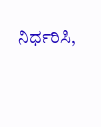ನಿರ್ಧರಿಸಿ,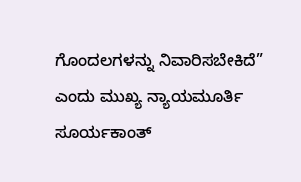ಗೊಂದಲಗಳನ್ನು ನಿವಾರಿಸಬೇಕಿದೆ” ಎಂದು ಮುಖ್ಯ ನ್ಯಾಯಮೂರ್ತಿ ಸೂರ್ಯಕಾಂತ್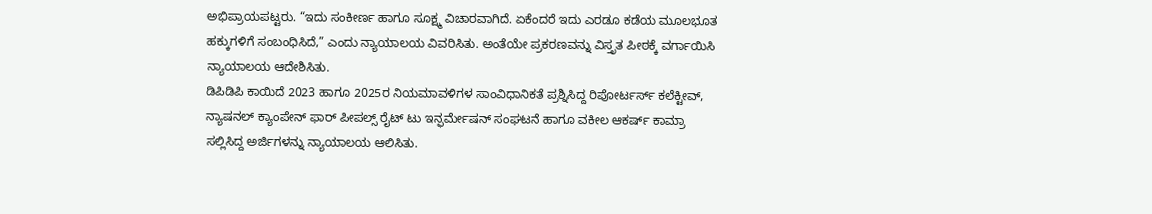ಅಭಿಪ್ರಾಯಪಟ್ಟರು. “ಇದು ಸಂಕೀರ್ಣ ಹಾಗೂ ಸೂಕ್ಷ್ಮ ವಿಚಾರವಾಗಿದೆ. ಏಕೆಂದರೆ ಇದು ಎರಡೂ ಕಡೆಯ ಮೂಲಭೂತ ಹಕ್ಕುಗಳಿಗೆ ಸಂಬಂಧಿಸಿದೆ,” ಎಂದು ನ್ಯಾಯಾಲಯ ವಿವರಿಸಿತು. ಅಂತೆಯೇ ಪ್ರಕರಣವನ್ನು ವಿಸ್ತೃತ ಪೀಠಕ್ಕೆ ವರ್ಗಾಯಿಸಿ ನ್ಯಾಯಾಲಯ ಆದೇಶಿಸಿತು.
ಡಿಪಿಡಿಪಿ ಕಾಯಿದೆ 2023 ಹಾಗೂ 2025ರ ನಿಯಮಾವಳಿಗಳ ಸಾಂವಿಧಾನಿಕತೆ ಪ್ರಶ್ನಿಸಿದ್ದ ರಿಪೋರ್ಟರ್ಸ್ ಕಲೆಕ್ಟೀವ್, ನ್ಯಾಷನಲ್ ಕ್ಯಾಂಪೇನ್ ಫಾರ್ ಪೀಪಲ್ಸ್ ರೈಟ್ ಟು ಇನ್ಫರ್ಮೇಷನ್ ಸಂಘಟನೆ ಹಾಗೂ ವಕೀಲ ಆಕರ್ಷ್ ಕಾಮ್ರಾ ಸಲ್ಲಿಸಿದ್ದ ಅರ್ಜಿಗಳನ್ನು ನ್ಯಾಯಾಲಯ ಆಲಿಸಿತು.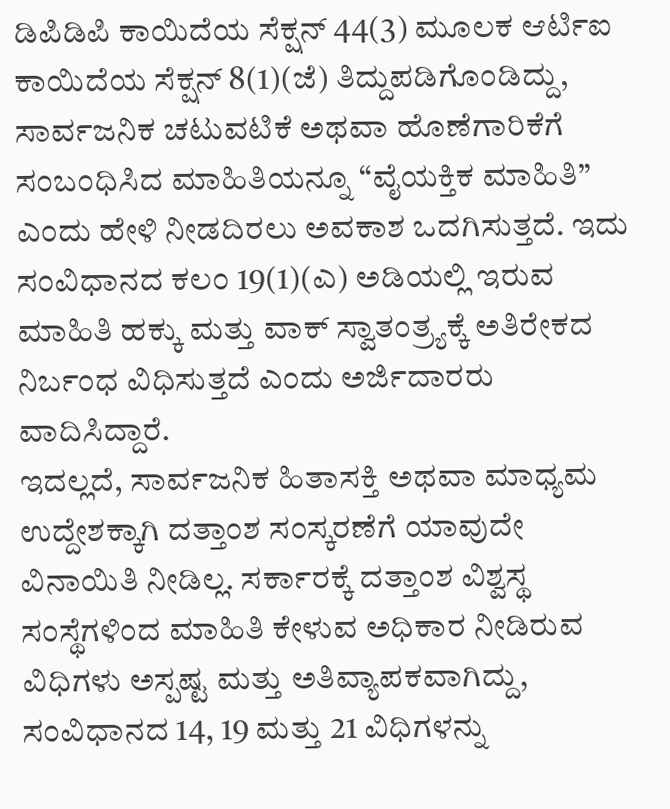ಡಿಪಿಡಿಪಿ ಕಾಯಿದೆಯ ಸೆಕ್ಷನ್ 44(3) ಮೂಲಕ ಆರ್ಟಿಐ ಕಾಯಿದೆಯ ಸೆಕ್ಷನ್ 8(1)(ಜೆ) ತಿದ್ದುಪಡಿಗೊಂಡಿದ್ದು, ಸಾರ್ವಜನಿಕ ಚಟುವಟಿಕೆ ಅಥವಾ ಹೊಣೆಗಾರಿಕೆಗೆ ಸಂಬಂಧಿಸಿದ ಮಾಹಿತಿಯನ್ನೂ “ವೈಯಕ್ತಿಕ ಮಾಹಿತಿ” ಎಂದು ಹೇಳಿ ನೀಡದಿರಲು ಅವಕಾಶ ಒದಗಿಸುತ್ತದೆ. ಇದು ಸಂವಿಧಾನದ ಕಲಂ 19(1)(ಎ) ಅಡಿಯಲ್ಲಿ ಇರುವ ಮಾಹಿತಿ ಹಕ್ಕು ಮತ್ತು ವಾಕ್ ಸ್ವಾತಂತ್ರ್ಯಕ್ಕೆ ಅತಿರೇಕದ ನಿರ್ಬಂಧ ವಿಧಿಸುತ್ತದೆ ಎಂದು ಅರ್ಜಿದಾರರು ವಾದಿಸಿದ್ದಾರೆ.
ಇದಲ್ಲದೆ, ಸಾರ್ವಜನಿಕ ಹಿತಾಸಕ್ತಿ ಅಥವಾ ಮಾಧ್ಯಮ ಉದ್ದೇಶಕ್ಕಾಗಿ ದತ್ತಾಂಶ ಸಂಸ್ಕರಣೆಗೆ ಯಾವುದೇ ವಿನಾಯಿತಿ ನೀಡಿಲ್ಲ. ಸರ್ಕಾರಕ್ಕೆ ದತ್ತಾಂಶ ವಿಶ್ವಸ್ಥ ಸಂಸ್ಥೆಗಳಿಂದ ಮಾಹಿತಿ ಕೇಳುವ ಅಧಿಕಾರ ನೀಡಿರುವ ವಿಧಿಗಳು ಅಸ್ಪಷ್ಟ ಮತ್ತು ಅತಿವ್ಯಾಪಕವಾಗಿದ್ದು, ಸಂವಿಧಾನದ 14, 19 ಮತ್ತು 21 ವಿಧಿಗಳನ್ನು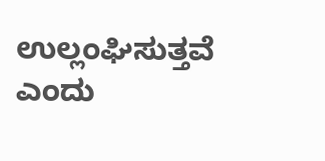ಉಲ್ಲಂಘಿಸುತ್ತವೆ ಎಂದು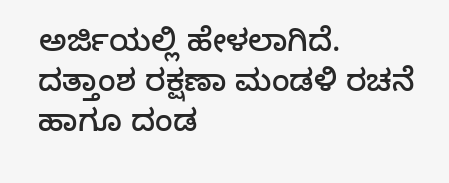ಅರ್ಜಿಯಲ್ಲಿ ಹೇಳಲಾಗಿದೆ.
ದತ್ತಾಂಶ ರಕ್ಷಣಾ ಮಂಡಳಿ ರಚನೆ ಹಾಗೂ ದಂಡ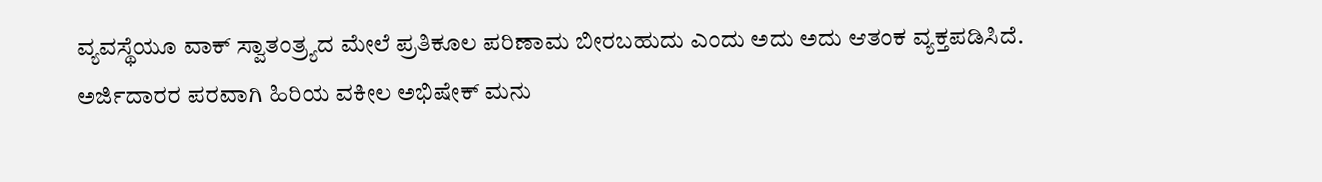ವ್ಯವಸ್ಥೆಯೂ ವಾಕ್ ಸ್ವಾತಂತ್ರ್ಯದ ಮೇಲೆ ಪ್ರತಿಕೂಲ ಪರಿಣಾಮ ಬೀರಬಹುದು ಎಂದು ಅದು ಅದು ಆತಂಕ ವ್ಯಕ್ತಪಡಿಸಿದೆ.
ಅರ್ಜಿದಾರರ ಪರವಾಗಿ ಹಿರಿಯ ವಕೀಲ ಅಭಿಷೇಕ್ ಮನು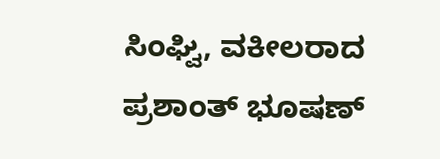ಸಿಂಘ್ವಿ, ವಕೀಲರಾದ ಪ್ರಶಾಂತ್ ಭೂಷಣ್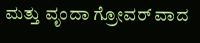ಮತ್ತು ವೃಂದಾ ಗ್ರೋವರ್ ವಾದ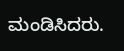ಮಂಡಿಸಿದರು.